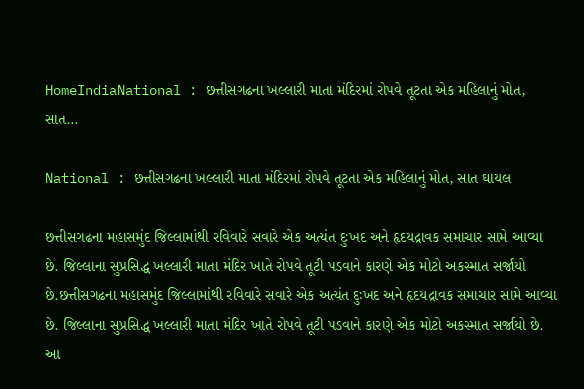HomeIndiaNational : છત્તીસગઢના ખલ્લારી માતા મંદિરમાં રોપવે તૂટતા એક મહિલાનું મોત, સાત...

National : છત્તીસગઢના ખલ્લારી માતા મંદિરમાં રોપવે તૂટતા એક મહિલાનું મોત, સાત ઘાયલ

છત્તીસગઢના મહાસમુંદ જિલ્લામાંથી રવિવારે સવારે એક અત્યંત દુઃખદ અને હૃદયદ્રાવક સમાચાર સામે આવ્યા છે. જિલ્લાના સુપ્રસિદ્ધ ખલ્લારી માતા મંદિર ખાતે રોપવે તૂટી પડવાને કારણે એક મોટો અકસ્માત સર્જાયો છે.છત્તીસગઢના મહાસમુંદ જિલ્લામાંથી રવિવારે સવારે એક અત્યંત દુઃખદ અને હૃદયદ્રાવક સમાચાર સામે આવ્યા છે. જિલ્લાના સુપ્રસિદ્ધ ખલ્લારી માતા મંદિર ખાતે રોપવે તૂટી પડવાને કારણે એક મોટો અકસ્માત સર્જાયો છે. આ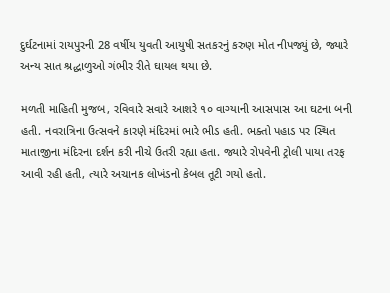દુર્ઘટનામાં રાયપુરની 28 વર્ષીય યુવતી આયુષી સતકરનું કરુણ મોત નીપજ્યું છે, જ્યારે અન્ય સાત શ્રદ્ધાળુઓ ગંભીર રીતે ઘાયલ થયા છે.

મળતી માહિતી મુજબ, રવિવારે સવારે આશરે ૧૦ વાગ્યાની આસપાસ આ ઘટના બની હતી. નવરાત્રિના ઉત્સવને કારણે મંદિરમાં ભારે ભીડ હતી. ભક્તો પહાડ પર સ્થિત માતાજીના મંદિરના દર્શન કરી નીચે ઉતરી રહ્યા હતા. જ્યારે રોપવેની ટ્રોલી પાયા તરફ આવી રહી હતી, ત્યારે અચાનક લોખંડનો કેબલ તૂટી ગયો હતો.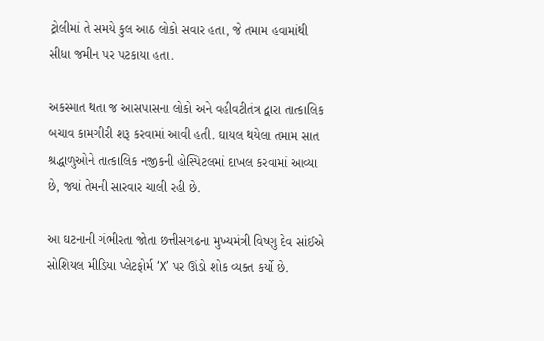ટ્રોલીમાં તે સમયે કુલ આઠ લોકો સવાર હતા, જે તમામ હવામાંથી સીધા જમીન પર પટકાયા હતા.

અકસ્માત થતા જ આસપાસના લોકો અને વહીવટીતંત્ર દ્વારા તાત્કાલિક બચાવ કામગીરી શરૂ કરવામાં આવી હતી. ઘાયલ થયેલા તમામ સાત શ્રદ્ધાળુઓને તાત્કાલિક નજીકની હોસ્પિટલમાં દાખલ કરવામાં આવ્યા છે, જ્યાં તેમની સારવાર ચાલી રહી છે.

આ ઘટનાની ગંભીરતા જોતા છત્તીસગઢના મુખ્યમંત્રી વિષ્ણુ દેવ સાંઈએ સોશિયલ મીડિયા પ્લેટફોર્મ ‘X’ પર ઊંડો શોક વ્યક્ત કર્યો છે.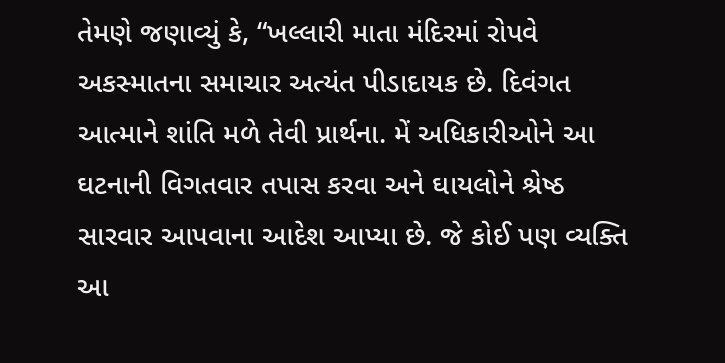તેમણે જણાવ્યું કે, “ખલ્લારી માતા મંદિરમાં રોપવે અકસ્માતના સમાચાર અત્યંત પીડાદાયક છે. દિવંગત આત્માને શાંતિ મળે તેવી પ્રાર્થના. મેં અધિકારીઓને આ ઘટનાની વિગતવાર તપાસ કરવા અને ઘાયલોને શ્રેષ્ઠ સારવાર આપવાના આદેશ આપ્યા છે. જે કોઈ પણ વ્યક્તિ આ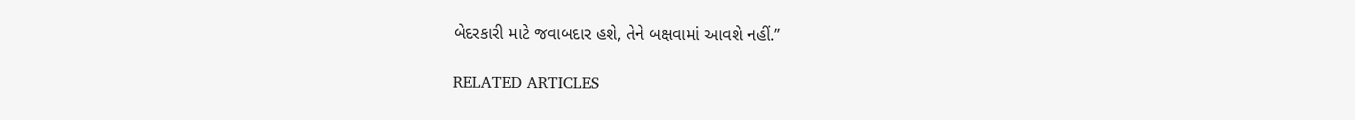બેદરકારી માટે જવાબદાર હશે, તેને બક્ષવામાં આવશે નહીં.”

RELATED ARTICLES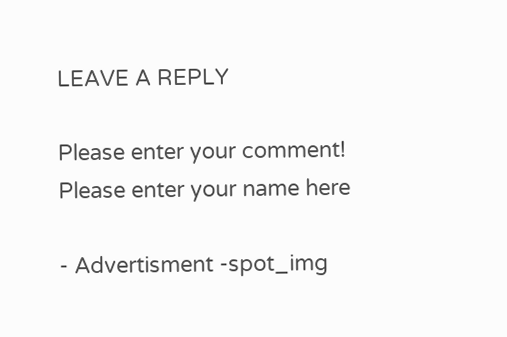LEAVE A REPLY

Please enter your comment!
Please enter your name here

- Advertisment -spot_img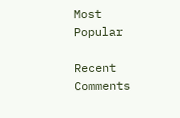Most Popular

Recent Comments